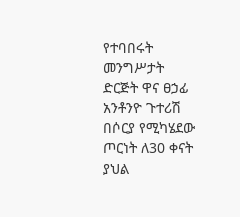የተባበሩት መንግሥታት ድርጅት ዋና ፀኃፊ አንቶንዮ ጉተሪሽ በሶርያ የሚካሄደው ጦርነት ለ30 ቀናት ያህል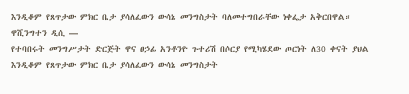እንዲቆም የጸጥታው ምክር ቤታ ያሳለፈውን ውሳኔ መንግስታት ባለመተግበራቸው ነቀፌታ አቅርበዋል።
ዋሺንግተን ዲሲ —
የተባበሩት መንግሥታት ድርጅት ዋና ፀኃፊ አንቶንዮ ጉተሪሽ በሶርያ የሚካሄደው ጦርነት ለ30 ቀናት ያህል እንዲቆም የጸጥታው ምክር ቤታ ያሳለፈውን ውሳኔ መንግስታት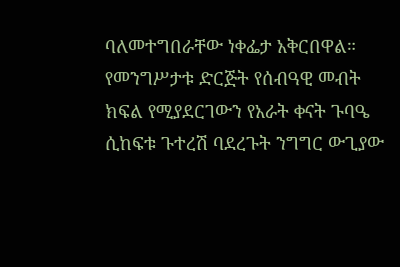ባለመተግበራቸው ነቀፌታ አቅርበዋል።
የመንግሥታቱ ድርጅት የሰብዓዊ መብት ክፍል የሚያደርገውን የአራት ቀናት ጉባዔ ሲከፍቱ ጉተረሽ ባደረጉት ንግግር ውጊያው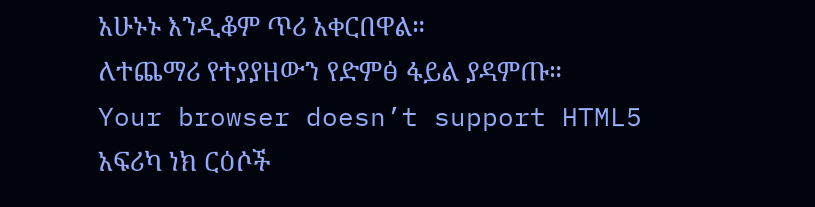አሁኑኑ እንዲቆም ጥሪ አቀርበዋል።
ለተጨማሪ የተያያዘውን የድምፅ ፋይል ያዳምጡ።
Your browser doesn’t support HTML5
አፍሪካ ነክ ርዕሶች